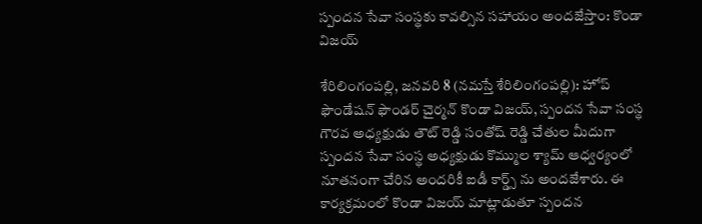స్పంద‌న సేవా సంస్థ‌కు కావ‌ల్సిన స‌హాయం అంద‌జేస్తాం: కొండా విజయ్

శేరిలింగంప‌ల్లి, జ‌న‌వ‌రి 8 (న‌మస్తే శేరిలింగంప‌ల్లి): హోప్ ఫౌండేషన్ ఫౌండర్ చైర్మన్ కొండా విజయ్, స్పందన సేవా సంస్థ గౌరవ అధ్యక్షుడు తౌట్ రెడ్డి సంతోష్ రెడ్డి చేతుల మీదుగా స్పందన సేవా సంస్థ అధ్యక్షుడు కొమ్ముల శ్యామ్ ఆధ్వర్యంలో నూతనంగా చేరిన అందరికీ ఐడీ కార్డ్స్ ను అంద‌జేశారు. ఈ కార్యక్రమంలో కొండా విజయ్ మాట్లాడుతూ స్పందన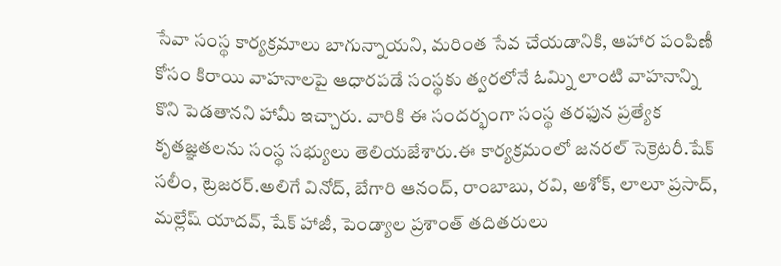సేవా సంస్థ కార్యక్రమాలు బాగున్నాయని, మరింత సేవ చేయడానికి, ఆహార పంపిణీ కోసం కిరాయి వాహనాలపై ఆధారపడే సంస్థకు త్వరలోనే ఓమ్ని లాంటి వాహ‌నాన్ని కొని పెడతానని హామీ ఇచ్చారు. వారికి ఈ సందర్భంగా సంస్థ తరఫున ప్రత్యేక కృతజ్ఞతలను సంస్థ సభ్యులు తెలియజేశారు.ఈ కార్యక్రమంలో జనరల్ సెక్రెటరీ.షేక్ సలీం, ట్రెజరర్.అలిగే వినోద్, బేగారి ఆనంద్, రాంబాబు, రవి, అశోక్, లాలూ ప్రసాద్, మల్లేష్ యాదవ్, షేక్ హాజీ, పెండ్యాల ప్రశాంత్ తదితరులు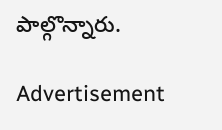పాల్గొన్నారు.

Advertisement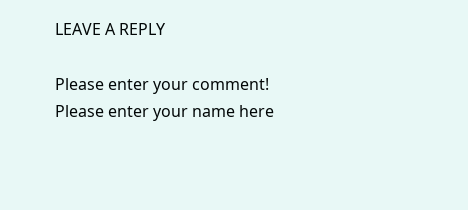LEAVE A REPLY

Please enter your comment!
Please enter your name here